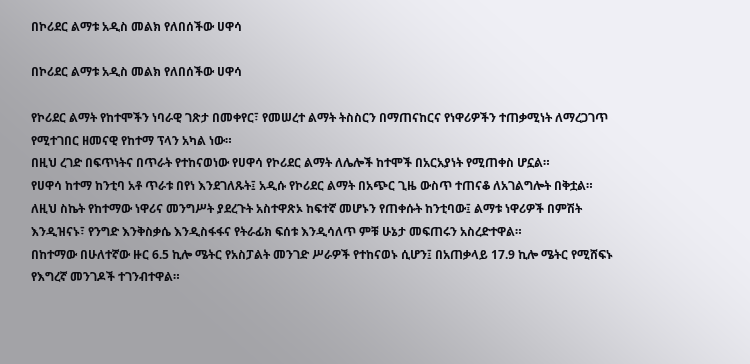በኮሪደር ልማቱ አዲስ መልክ የለበሰችው ሀዋሳ

በኮሪደር ልማቱ አዲስ መልክ የለበሰችው ሀዋሳ

የኮሪደር ልማት የከተሞችን ነባራዊ ገጽታ በመቀየር፣ የመሠረተ ልማት ትስስርን በማጠናከርና የነዋሪዎችን ተጠቃሚነት ለማረጋገጥ የሚተገበር ዘመናዊ የከተማ ፕላን አካል ነው።
በዚህ ረገድ በፍጥነትና በጥራት የተከናወነው የሀዋሳ የኮሪደር ልማት ለሌሎች ከተሞች በአርአያነት የሚጠቀስ ሆኗል።
የሀዋሳ ከተማ ከንቲባ አቶ ጥራቱ በየነ እንደገለጹት፤ አዲሱ የኮሪደር ልማት በአጭር ጊዜ ውስጥ ተጠናቆ ለአገልግሎት በቅቷል።
ለዚህ ስኬት የከተማው ነዋሪና መንግሥት ያደረጉት አስተዋጽኦ ከፍተኛ መሆኑን የጠቀሱት ከንቲባው፤ ልማቱ ነዋሪዎች በምሽት እንዲዝናኑ፣ የንግድ እንቅስቃሴ እንዲስፋፋና የትራፊክ ፍሰቱ እንዲሳለጥ ምቹ ሁኔታ መፍጠሩን አስረድተዋል።
በከተማው በሁለተኛው ዙር 6.5 ኪሎ ሜትር የአስፓልት መንገድ ሥራዎች የተከናወኑ ሲሆን፤ በአጠቃላይ 17.9 ኪሎ ሜትር የሚሸፍኑ የእግረኛ መንገዶች ተገንብተዋል።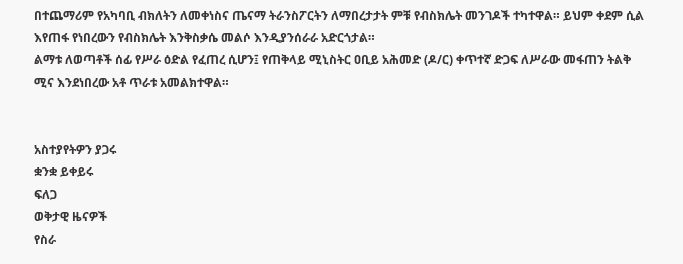በተጨማሪም የአካባቢ ብክለትን ለመቀነስና ጤናማ ትራንስፖርትን ለማበረታታት ምቹ የብስክሌት መንገዶች ተካተዋል። ይህም ቀደም ሲል እየጠፋ የነበረውን የብስክሌት እንቅስቃሴ መልሶ እንዲያንሰራራ አድርጎታል።
ልማቱ ለወጣቶች ሰፊ የሥራ ዕድል የፈጠረ ሲሆን፤ የጠቅላይ ሚኒስትር ዐቢይ አሕመድ (ዶ/ር) ቀጥተኛ ድጋፍ ለሥራው መፋጠን ትልቅ ሚና እንደነበረው አቶ ጥራቱ አመልክተዋል።


አስተያየትዎን ያጋሩ
ቋንቋ ይቀይሩ
ፍለጋ
ወቅታዊ ዜናዎች
የስራ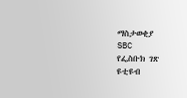ማስታወቂያ
SBC
የፌስቡክ ገጽ
ዩቲዩብ